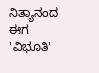ನಿತ್ಯಾನಂದ ಈಗ 'ವಿಭೂತಿ'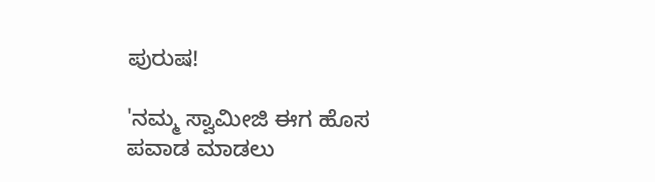ಪುರುಷ!

'ನಮ್ಮ ಸ್ವಾಮೀಜಿ ಈಗ ಹೊಸ ಪವಾಡ ಮಾಡಲು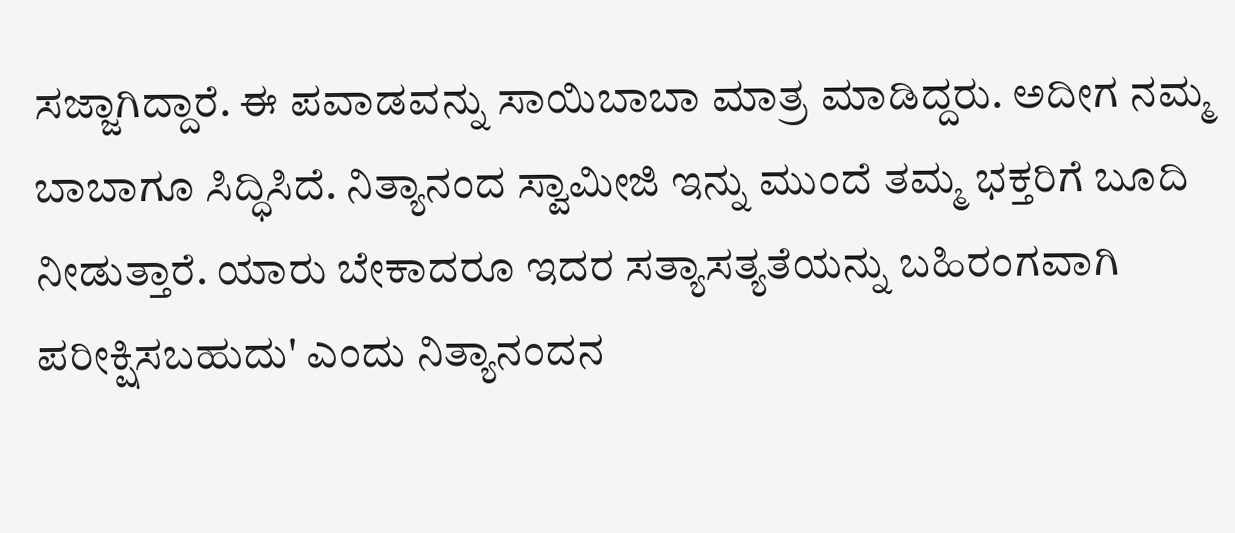ಸಜ್ಜಾಗಿದ್ದಾರೆ. ಈ ಪವಾಡವನ್ನು ಸಾಯಿಬಾಬಾ ಮಾತ್ರ ಮಾಡಿದ್ದರು. ಅದೀಗ ನಮ್ಮ ಬಾಬಾಗೂ ಸಿದ್ಧಿಸಿದೆ. ನಿತ್ಯಾನಂದ ಸ್ವಾಮೀಜಿ ಇನ್ನು ಮುಂದೆ ತಮ್ಮ ಭಕ್ತರಿಗೆ ಬೂದಿ ನೀಡುತ್ತಾರೆ. ಯಾರು ಬೇಕಾದರೂ ಇದರ ಸತ್ಯಾಸತ್ಯತೆಯನ್ನು ಬಹಿರಂಗವಾಗಿ ಪರೀಕ್ಷಿಸಬಹುದು' ಎಂದು ನಿತ್ಯಾನಂದನ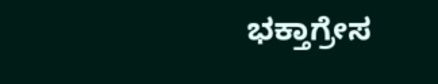ಭಕ್ತಾಗ್ರೇಸ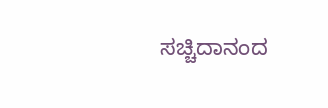ಸಚ್ಚಿದಾನಂದ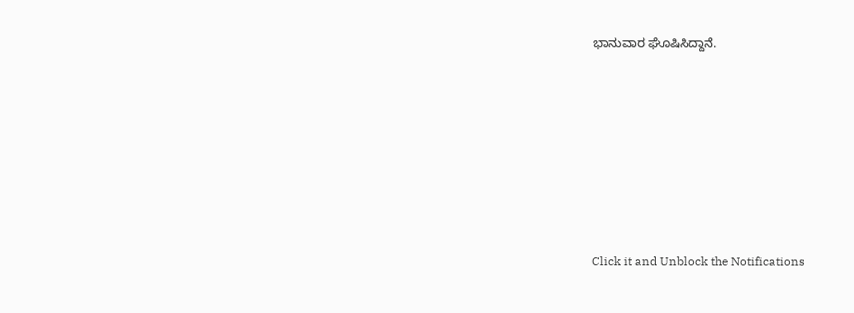ಭಾನುವಾರ ಘೊಷಿಸಿದ್ದಾನೆ.











Click it and Unblock the Notifications